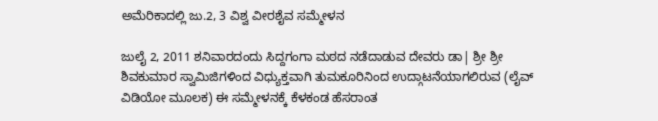ಅಮೆರಿಕಾದಲ್ಲಿ ಜು.2, 3 ವಿಶ್ವ ವೀರಶೈವ ಸಮ್ಮೇಳನ

ಜುಲೈ 2, 2011 ಶನಿವಾರದಂದು ಸಿದ್ದಗಂಗಾ ಮಠದ ನಡೆದಾಡುವ ದೇವರು ಡಾ| ಶ್ರೀ ಶ್ರೀ ಶಿವಕುಮಾರ ಸ್ವಾಮಿಜಿಗಳಿಂದ ವಿಧ್ಯುಕ್ತವಾಗಿ ತುಮಕೂರಿನಿಂದ ಉದ್ಗಾಟನೆಯಾಗಲಿರುವ (ಲೈವ್ ವಿಡಿಯೋ ಮೂಲಕ) ಈ ಸಮ್ಮೇಳನಕ್ಕೆ ಕೆಳಕಂಡ ಹೆಸರಾಂತ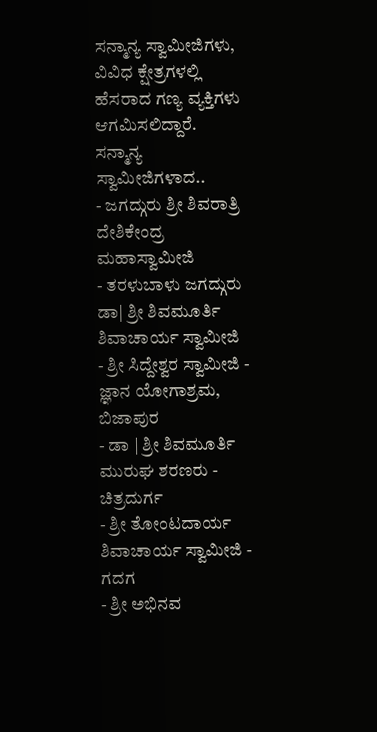ಸನ್ಮಾನ್ಯ ಸ್ವಾಮೀಜಿಗಳು, ವಿವಿಧ ಕ್ಷೇತ್ರಗಳಲ್ಲಿ ಹೆಸರಾದ ಗಣ್ಯ ವ್ಯಕ್ತಿಗಳು ಆಗಮಿಸಲಿದ್ದಾರೆ.
ಸನ್ಮಾನ್ಯ ಸ್ವಾಮೀಜಿಗಳಾದ..
- ಜಗದ್ಗುರು ಶ್ರೀ ಶಿವರಾತ್ರಿ ದೇಶಿಕೇಂದ್ರ ಮಹಾಸ್ವಾಮೀಜಿ
- ತರಳುಬಾಳು ಜಗದ್ಗುರು ಡಾ| ಶ್ರೀ ಶಿವಮೂರ್ತಿ ಶಿವಾಚಾರ್ಯ ಸ್ವಾಮೀಜಿ
- ಶ್ರೀ ಸಿದ್ದೇಶ್ವರ ಸ್ವಾಮೀಜಿ - ಜ್ಞಾನ ಯೋಗಾಶ್ರಮ, ಬಿಜಾಪುರ
- ಡಾ | ಶ್ರೀ ಶಿವಮೂರ್ತಿ ಮುರುಘ ಶರಣರು - ಚಿತ್ರದುರ್ಗ
- ಶ್ರೀ ತೋಂಟದಾರ್ಯ ಶಿವಾಚಾರ್ಯ ಸ್ವಾಮೀಜಿ - ಗದಗ
- ಶ್ರೀ ಅಭಿನವ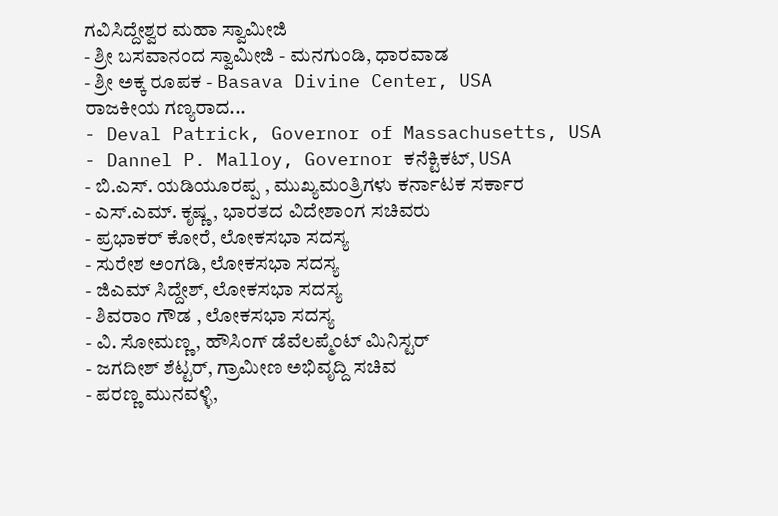ಗವಿಸಿದ್ದೇಶ್ವರ ಮಹಾ ಸ್ವಾಮೀಜಿ
- ಶ್ರೀ ಬಸವಾನಂದ ಸ್ವಾಮೀಜಿ - ಮನಗುಂಡಿ, ಧಾರವಾಡ
- ಶ್ರೀ ಅಕ್ಕ ರೂಪಕ - Basava Divine Center, USA
ರಾಜಕೀಯ ಗಣ್ಯರಾದ...
- Deval Patrick, Governor of Massachusetts, USA
- Dannel P. Malloy, Governor ಕನೆಕ್ಟಿಕಟ್, USA
- ಬಿ.ಎಸ್. ಯಡಿಯೂರಪ್ಪ , ಮುಖ್ಯಮಂತ್ರಿಗಳು ಕರ್ನಾಟಕ ಸರ್ಕಾರ
- ಎಸ್.ಎಮ್. ಕೃಷ್ಣ , ಭಾರತದ ವಿದೇಶಾಂಗ ಸಚಿವರು
- ಪ್ರಭಾಕರ್ ಕೋರೆ, ಲೋಕಸಭಾ ಸದಸ್ಯ
- ಸುರೇಶ ಅಂಗಡಿ, ಲೋಕಸಭಾ ಸದಸ್ಯ
- ಜಿಎಮ್ ಸಿದ್ದೇಶ್, ಲೋಕಸಭಾ ಸದಸ್ಯ
- ಶಿವರಾಂ ಗೌಡ , ಲೋಕಸಭಾ ಸದಸ್ಯ
- ವಿ. ಸೋಮಣ್ಣ, ಹೌಸಿಂಗ್ ಡೆವೆಲಪ್ಮೆಂಟ್ ಮಿನಿಸ್ಟರ್
- ಜಗದೀಶ್ ಶೆಟ್ಟರ್, ಗ್ರಾಮೀಣ ಅಭಿವೃದ್ದಿ ಸಚಿವ
- ಪರಣ್ಣ ಮುನವಳ್ಳಿ,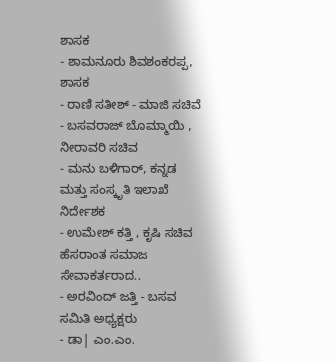ಶಾಸಕ
- ಶಾಮನೂರು ಶಿವಶಂಕರಪ್ಪ, ಶಾಸಕ
- ರಾಣಿ ಸತೀಶ್ - ಮಾಜಿ ಸಚಿವೆ
- ಬಸವರಾಜ್ ಬೊಮ್ಮಾಯಿ , ನೀರಾವರಿ ಸಚಿವ
- ಮನು ಬಳಿಗಾರ್, ಕನ್ನಡ ಮತ್ತು ಸಂಸ್ಕೃತಿ ಇಲಾಖೆ ನಿರ್ದೇಶಕ
- ಉಮೇಶ್ ಕತ್ತಿ , ಕೃಷಿ ಸಚಿವ
ಹೆಸರಾಂತ ಸಮಾಜ ಸೇವಾಕರ್ತರಾದ..
- ಅರವಿಂದ್ ಜತ್ತಿ - ಬಸವ ಸಮಿತಿ ಅಧ್ಯಕ್ಷರು
- ಡಾ| ಎಂ.ಎಂ.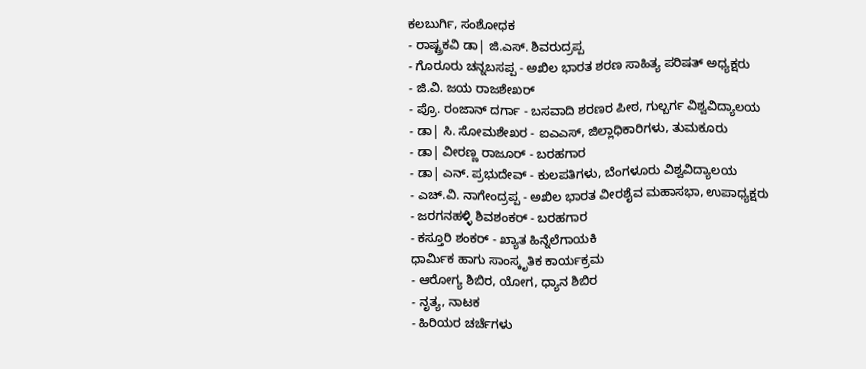ಕಲಬುರ್ಗಿ, ಸಂಶೋಧಕ
- ರಾಷ್ಟ್ರಕವಿ ಡಾ| ಜಿ.ಎಸ್. ಶಿವರುದ್ರಪ್ಪ
- ಗೊರೂರು ಚನ್ನಬಸಪ್ಪ - ಅಖಿಲ ಭಾರತ ಶರಣ ಸಾಹಿತ್ಯ ಪರಿಷತ್ ಅಧ್ಯಕ್ಷರು
- ಜಿ.ವಿ. ಜಯ ರಾಜಶೇಖರ್
- ಪ್ರೊ. ರಂಜಾನ್ ದರ್ಗಾ - ಬಸವಾದಿ ಶರಣರ ಪೀಠ, ಗುಲ್ಬರ್ಗ ವಿಶ್ವವಿದ್ಯಾಲಯ
- ಡಾ| ಸಿ. ಸೋಮಶೇಖರ - ಐಎಎಸ್, ಜಿಲ್ಲಾಧಿಕಾರಿಗಳು, ತುಮಕೂರು
- ಡಾ| ವೀರಣ್ಣ ರಾಜೂರ್ - ಬರಹಗಾರ
- ಡಾ| ಎನ್. ಪ್ರಭುದೇವ್ - ಕುಲಪತಿಗಳು, ಬೆಂಗಳೂರು ವಿಶ್ವವಿದ್ಯಾಲಯ
- ಎಚ್.ವಿ. ನಾಗೇಂದ್ರಪ್ಪ - ಅಖಿಲ ಭಾರತ ವೀರಶೈವ ಮಹಾಸಭಾ, ಉಪಾಧ್ಯಕ್ಷರು
- ಜರಗನಹಳ್ಳಿ ಶಿವಶಂಕರ್ - ಬರಹಗಾರ
- ಕಸ್ತೂರಿ ಶಂಕರ್ - ಖ್ಯಾತ ಹಿನ್ನೆಲೆಗಾಯಕಿ
ಧಾರ್ಮಿಕ ಹಾಗು ಸಾಂಸ್ಕೃತಿಕ ಕಾರ್ಯಕ್ರಮ
- ಆರೋಗ್ಯ ಶಿಬಿರ, ಯೋಗ, ಧ್ಯಾನ ಶಿಬಿರ
- ನೃತ್ಯ, ನಾಟಕ
- ಹಿರಿಯರ ಚರ್ಚೆಗಳು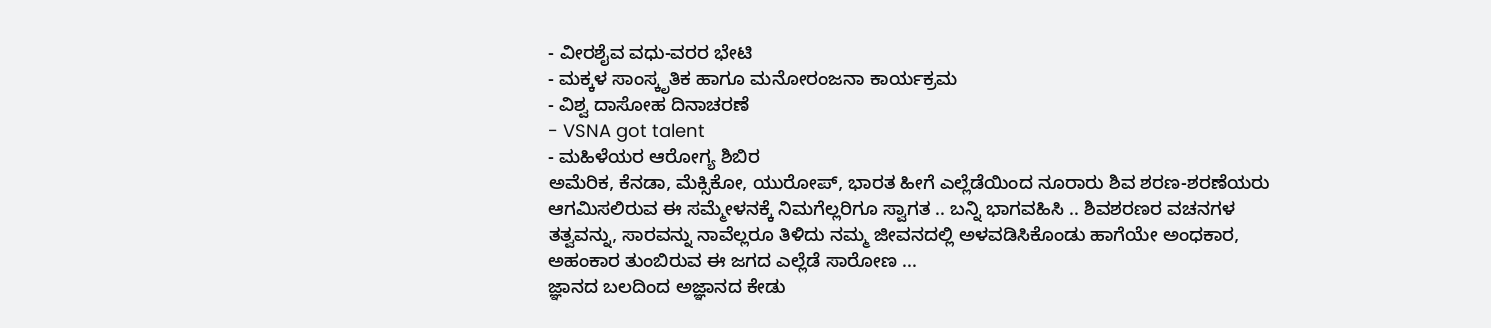- ವೀರಶೈವ ವಧು-ವರರ ಭೇಟಿ
- ಮಕ್ಕಳ ಸಾಂಸ್ಕೃತಿಕ ಹಾಗೂ ಮನೋರಂಜನಾ ಕಾರ್ಯಕ್ರಮ
- ವಿಶ್ವ ದಾಸೋಹ ದಿನಾಚರಣೆ
- VSNA got talent
- ಮಹಿಳೆಯರ ಆರೋಗ್ಯ ಶಿಬಿರ
ಅಮೆರಿಕ, ಕೆನಡಾ, ಮೆಕ್ಸಿಕೋ, ಯುರೋಪ್, ಭಾರತ ಹೀಗೆ ಎಲ್ಲೆಡೆಯಿಂದ ನೂರಾರು ಶಿವ ಶರಣ-ಶರಣೆಯರು ಆಗಮಿಸಲಿರುವ ಈ ಸಮ್ಮೇಳನಕ್ಕೆ ನಿಮಗೆಲ್ಲರಿಗೂ ಸ್ವಾಗತ .. ಬನ್ನಿ ಭಾಗವಹಿಸಿ .. ಶಿವಶರಣರ ವಚನಗಳ ತತ್ವವನ್ನು, ಸಾರವನ್ನು ನಾವೆಲ್ಲರೂ ತಿಳಿದು ನಮ್ಮ ಜೀವನದಲ್ಲಿ ಅಳವಡಿಸಿಕೊಂಡು ಹಾಗೆಯೇ ಅಂಧಕಾರ, ಅಹಂಕಾರ ತುಂಬಿರುವ ಈ ಜಗದ ಎಲ್ಲೆಡೆ ಸಾರೋಣ ...
ಜ್ಞಾನದ ಬಲದಿಂದ ಅಜ್ಞಾನದ ಕೇಡು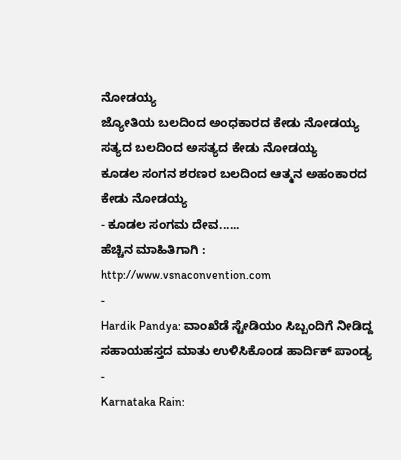ನೋಡಯ್ಯ
ಜ್ಯೋತಿಯ ಬಲದಿಂದ ಅಂಧಕಾರದ ಕೇಡು ನೋಡಯ್ಯ
ಸತ್ಯದ ಬಲದಿಂದ ಅಸತ್ಯದ ಕೇಡು ನೋಡಯ್ಯ
ಕೂಡಲ ಸಂಗನ ಶರಣರ ಬಲದಿಂದ ಆತ್ಮನ ಅಹಂಕಾರದ ಕೇಡು ನೋಡಯ್ಯ
- ಕೂಡಲ ಸಂಗಮ ದೇವ......
ಹೆಚ್ಚಿನ ಮಾಹಿತಿಗಾಗಿ : http://www.vsnaconvention.com
-
Hardik Pandya: ವಾಂಖೆಡೆ ಸ್ಟೇಡಿಯಂ ಸಿಬ್ಬಂದಿಗೆ ನೀಡಿದ್ದ ಸಹಾಯಹಸ್ತದ ಮಾತು ಉಳಿಸಿಕೊಂಡ ಹಾರ್ದಿಕ್ ಪಾಂಡ್ಯ -
Karnataka Rain: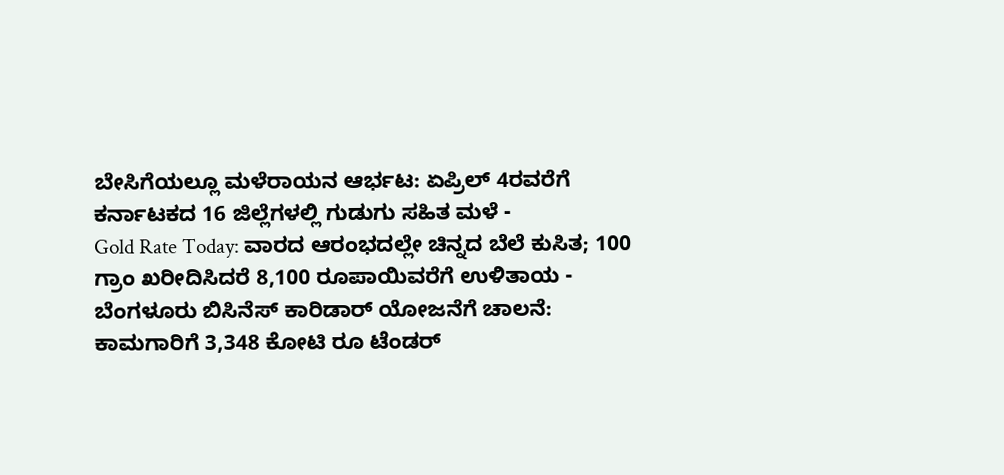ಬೇಸಿಗೆಯಲ್ಲೂ ಮಳೆರಾಯನ ಆರ್ಭಟ: ಏಪ್ರಿಲ್ 4ರವರೆಗೆ ಕರ್ನಾಟಕದ 16 ಜಿಲ್ಲೆಗಳಲ್ಲಿ ಗುಡುಗು ಸಹಿತ ಮಳೆ -
Gold Rate Today: ವಾರದ ಆರಂಭದಲ್ಲೇ ಚಿನ್ನದ ಬೆಲೆ ಕುಸಿತ; 100 ಗ್ರಾಂ ಖರೀದಿಸಿದರೆ 8,100 ರೂಪಾಯಿವರೆಗೆ ಉಳಿತಾಯ -
ಬೆಂಗಳೂರು ಬಿಸಿನೆಸ್ ಕಾರಿಡಾರ್ ಯೋಜನೆಗೆ ಚಾಲನೆ: ಕಾಮಗಾರಿಗೆ 3,348 ಕೋಟಿ ರೂ ಟೆಂಡರ್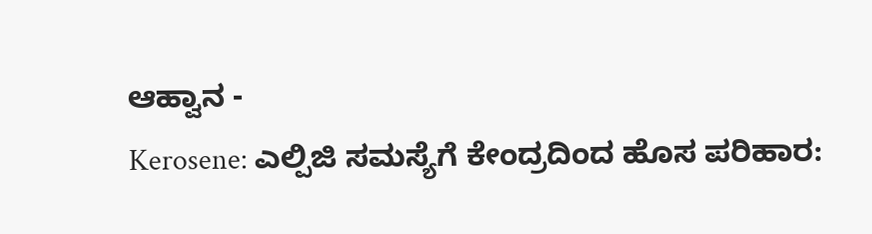ಆಹ್ವಾನ -
Kerosene: ಎಲ್ಪಿಜಿ ಸಮಸ್ಯೆಗೆ ಕೇಂದ್ರದಿಂದ ಹೊಸ ಪರಿಹಾರ: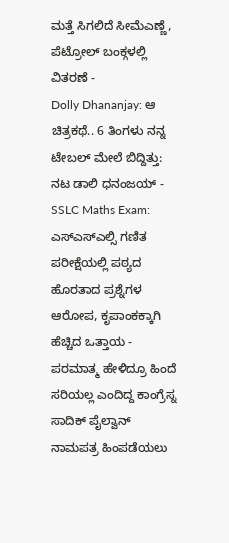ಮತ್ತೆ ಸಿಗಲಿದೆ ಸೀಮೆಎಣ್ಣೆ, ಪೆಟ್ರೋಲ್ ಬಂಕ್ಗಳಲ್ಲಿ ವಿತರಣೆ -
Dolly Dhananjay: ಆ ಚಿತ್ರಕಥೆ.. 6 ತಿಂಗಳು ನನ್ನ ಟೇಬಲ್ ಮೇಲೆ ಬಿದ್ದಿತ್ತು: ನಟ ಡಾಲಿ ಧನಂಜಯ್ -
SSLC Maths Exam: ಎಸ್ಎಸ್ಎಲ್ಸಿ ಗಣಿತ ಪರೀಕ್ಷೆಯಲ್ಲಿ ಪಠ್ಯದ ಹೊರತಾದ ಪ್ರಶ್ನೆಗಳ ಆರೋಪ, ಕೃಪಾಂಕಕ್ಕಾಗಿ ಹೆಚ್ಚಿದ ಒತ್ತಾಯ -
ಪರಮಾತ್ಮ ಹೇಳಿದ್ರೂ ಹಿಂದೆ ಸರಿಯಲ್ಲ ಎಂದಿದ್ದ ಕಾಂಗ್ರೆಸ್ನ ಸಾದಿಕ್ ಪೈಲ್ವಾನ್ ನಾಮಪತ್ರ ಹಿಂಪಡೆಯಲು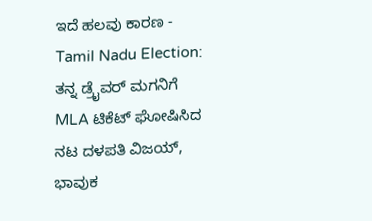ಇದೆ ಹಲವು ಕಾರಣ -
Tamil Nadu Election: ತನ್ನ ಡ್ರೈವರ್ ಮಗನಿಗೆ MLA ಟಿಕೆಟ್ ಘೋಷಿಸಿದ ನಟ ದಳಪತಿ ವಿಜಯ್, ಭಾವುಕ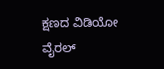ಕ್ಷಣದ ವಿಡಿಯೋ ವೈರಲ್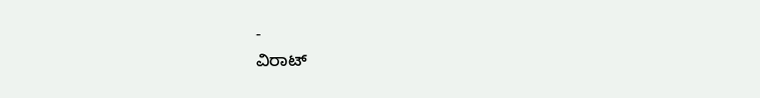-
ವಿರಾಟ್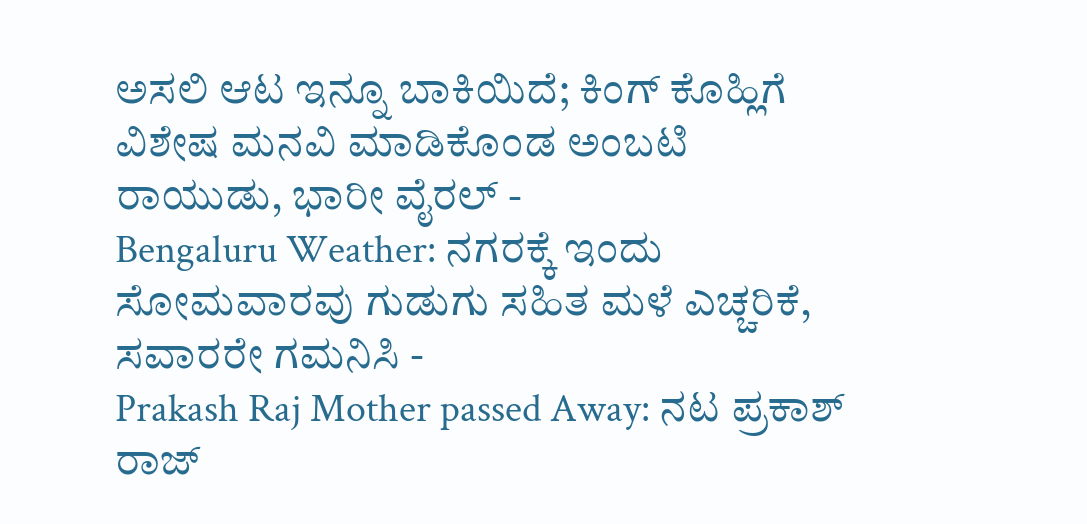ಅಸಲಿ ಆಟ ಇನ್ನೂ ಬಾಕಿಯಿದೆ; ಕಿಂಗ್ ಕೊಹ್ಲಿಗೆ ವಿಶೇಷ ಮನವಿ ಮಾಡಿಕೊಂಡ ಅಂಬಟಿ ರಾಯುಡು, ಭಾರೀ ವೈರಲ್ -
Bengaluru Weather: ನಗರಕ್ಕೆ ಇಂದು ಸೋಮವಾರವು ಗುಡುಗು ಸಹಿತ ಮಳೆ ಎಚ್ಚರಿಕೆ, ಸವಾರರೇ ಗಮನಿಸಿ -
Prakash Raj Mother passed Away: ನಟ ಪ್ರಕಾಶ್ ರಾಜ್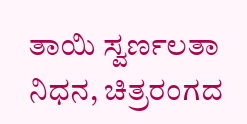ತಾಯಿ ಸ್ವರ್ಣಲತಾ ನಿಧನ, ಚಿತ್ರರಂಗದ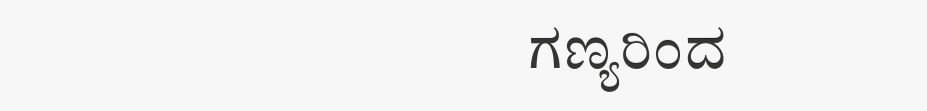ಗಣ್ಯರಿಂದ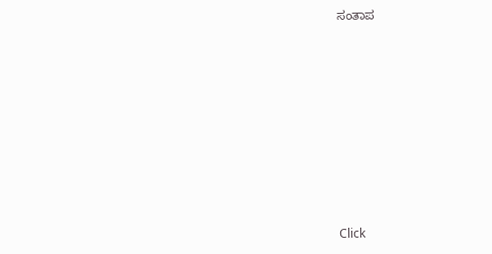ಸಂತಾಪ












Click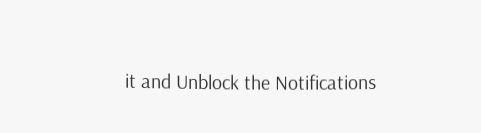it and Unblock the Notifications